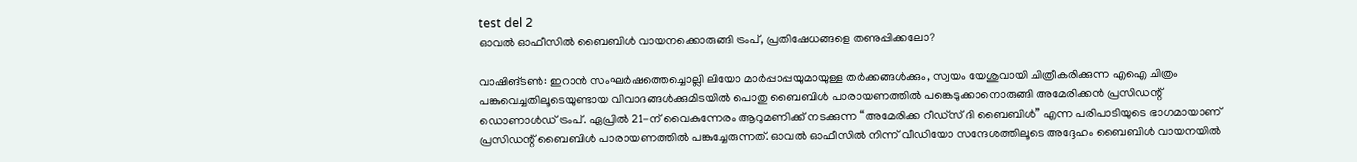test del 2
ഓവൽ ഓഫീസിൽ ബൈബിൾ വായനക്കൊരുങ്ങി ട്രംപ്, പ്രതിഷേധങ്ങളെ തണുപ്പിക്കലോ?

വാഷിങ്ടൺ: ഇറാൻ സംഘർഷത്തെച്ചൊല്ലി ലിയോ മാർപ്പാപ്പയുമായുള്ള തർക്കങ്ങൾക്കും, സ്വയം യേശുവായി ചിത്രീകരിക്കുന്ന എഐ ചിത്രം പങ്കുവെച്ചതിലൂടെയുണ്ടായ വിവാദങ്ങൾക്കുമിടയിൽ പൊതു ബൈബിൾ പാരായണത്തിൽ പങ്കെടുക്കാനൊരുങ്ങി അമേരിക്കൻ പ്രസിഡന്റ് ഡൊണാൾഡ് ട്രംപ്. ഏപ്രിൽ 21-ന് വൈകുന്നേരം ആറുമണിക്ക് നടക്കുന്ന “അമേരിക്ക റീഡ്സ് ദി ബൈബിൾ” എന്ന പരിപാടിയുടെ ഭാഗമായാണ് പ്രസിഡന്റ് ബൈബിൾ പാരായണത്തിൽ പങ്കുച്ചേരുന്നത്. ഓവൽ ഓഫീസിൽ നിന്ന് വീഡിയോ സന്ദേശത്തിലൂടെ അദ്ദേഹം ബൈബിൾ വായനയിൽ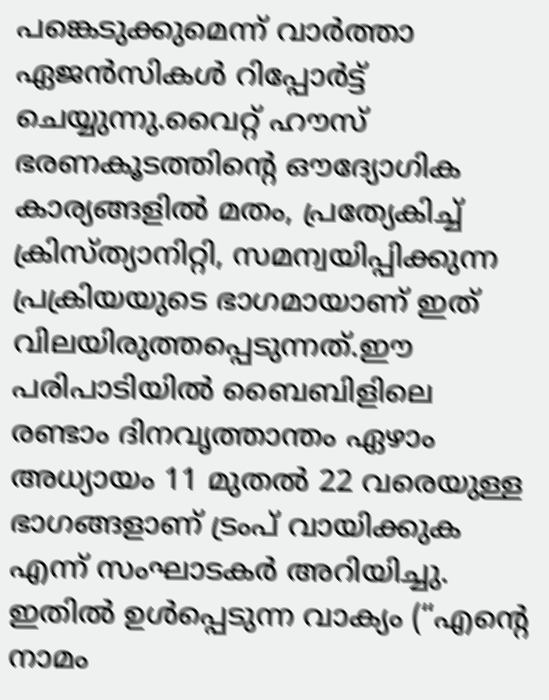പങ്കെടുക്കുമെന്ന് വാർത്താ ഏജൻസികൾ റിപ്പോർട്ട് ചെയ്യുന്നു.വൈറ്റ് ഹൗസ് ഭരണകൂടത്തിന്റെ ഔദ്യോഗിക കാര്യങ്ങളിൽ മതം, പ്രത്യേകിച്ച് ക്രിസ്ത്യാനിറ്റി, സമന്വയിപ്പിക്കുന്ന പ്രക്രിയയുടെ ഭാഗമായാണ് ഇത് വിലയിരുത്തപ്പെടുന്നത്.ഈ പരിപാടിയിൽ ബൈബിളിലെ രണ്ടാം ദിനവൃത്താന്തം ഏഴാം അധ്യായം 11 മുതൽ 22 വരെയുള്ള ഭാഗങ്ങളാണ് ട്രംപ് വായിക്കുക എന്ന് സംഘാടകർ അറിയിച്ചു. ഇതിൽ ഉൾപ്പെടുന്ന വാക്യം (“എന്റെ നാമം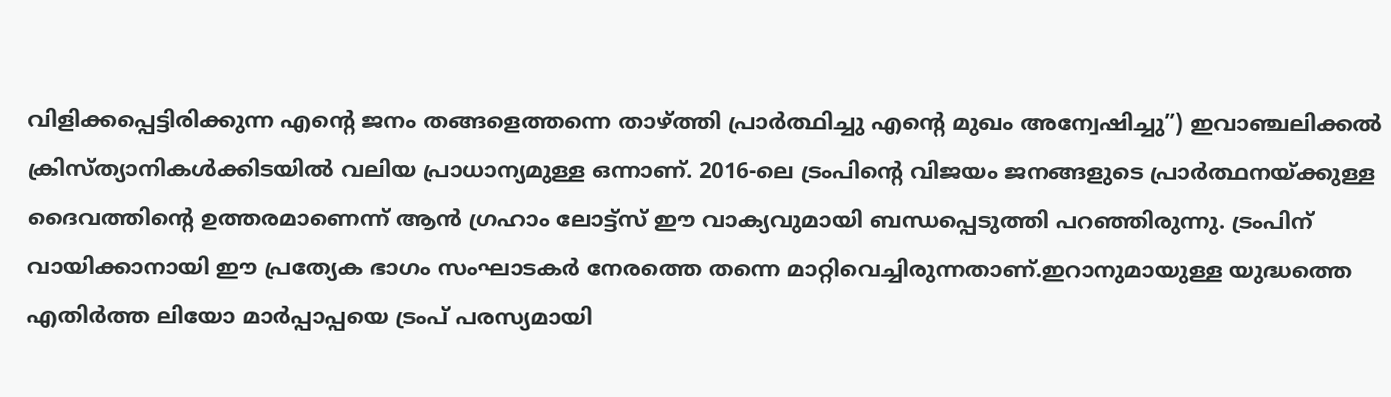വിളിക്കപ്പെട്ടിരിക്കുന്ന എന്റെ ജനം തങ്ങളെത്തന്നെ താഴ്ത്തി പ്രാർത്ഥിച്ചു എന്റെ മുഖം അന്വേഷിച്ചു”) ഇവാഞ്ചലിക്കൽ ക്രിസ്ത്യാനികൾക്കിടയിൽ വലിയ പ്രാധാന്യമുള്ള ഒന്നാണ്. 2016-ലെ ട്രംപിന്റെ വിജയം ജനങ്ങളുടെ പ്രാർത്ഥനയ്ക്കുള്ള ദൈവത്തിന്റെ ഉത്തരമാണെന്ന് ആൻ ഗ്രഹാം ലോട്ട്സ് ഈ വാക്യവുമായി ബന്ധപ്പെടുത്തി പറഞ്ഞിരുന്നു. ട്രംപിന് വായിക്കാനായി ഈ പ്രത്യേക ഭാഗം സംഘാടകർ നേരത്തെ തന്നെ മാറ്റിവെച്ചിരുന്നതാണ്.ഇറാനുമായുള്ള യുദ്ധത്തെ എതിർത്ത ലിയോ മാർപ്പാപ്പയെ ട്രംപ് പരസ്യമായി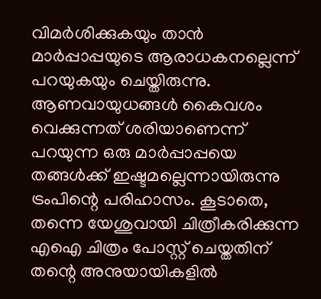വിമർശിക്കുകയും താൻ മാർപ്പാപ്പയുടെ ആരാധകനല്ലെന്ന് പറയുകയും ചെയ്തിരുന്നു. ആണവായുധങ്ങൾ കൈവശം വെക്കുന്നത് ശരിയാണെന്ന് പറയുന്ന ഒരു മാർപ്പാപ്പയെ തങ്ങൾക്ക് ഇഷ്ടമല്ലെന്നായിരുന്നു ട്രംപിന്റെ പരിഹാസം. കൂടാതെ, തന്നെ യേശുവായി ചിത്രീകരിക്കുന്ന എഐ ചിത്രം പോസ്റ്റ് ചെയ്തതിന് തന്റെ അനുയായികളിൽ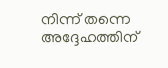നിന്ന് തന്നെ അദ്ദേഹത്തിന്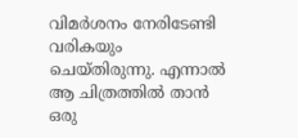വിമർശനം നേരിടേണ്ടി വരികയും ചെയ്തിരുന്നു. എന്നാൽ ആ ചിത്രത്തിൽ താൻ ഒരു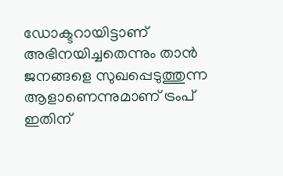ഡോക്ടറായിട്ടാണ് അഭിനയിച്ചതെന്നും താൻ ജനങ്ങളെ സുഖപ്പെടുത്തുന്ന ആളാണെന്നുമാണ് ട്രംപ് ഇതിന്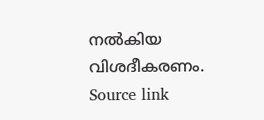നൽകിയ വിശദീകരണം.
Source link